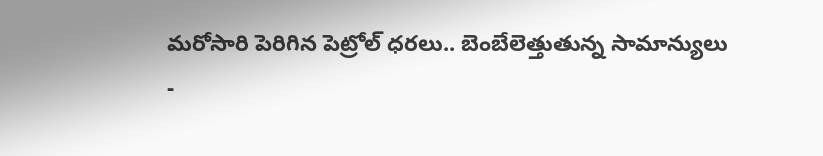మరోసారి పెరిగిన పెట్రోల్ ధరలు.. బెంబేలెత్తుతున్న సామాన్యులు
-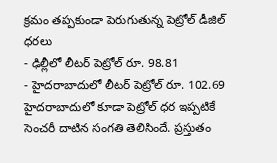క్రమం తప్పకుండా పెరుగుతున్న పెట్రోల్ డీజిల్ ధరలు
- ఢిల్లీలో లీటర్ పెట్రోల్ రూ. 98.81
- హైదరాబాదులో లీటర్ పెట్రోల్ రూ. 102.69
హైదరాబాదులో కూడా పెట్రోల్ ధర ఇప్పటికే సెంచరీ దాటిన సంగతి తెలిసిందే. ప్రస్తుతం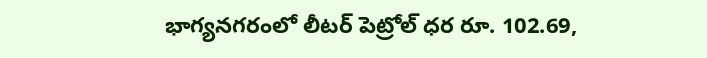భాగ్యనగరంలో లీటర్ పెట్రోల్ ధర రూ. 102.69,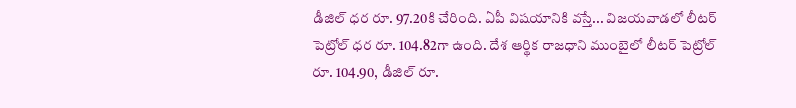డీజిల్ ధర రూ. 97.20కి చేరింది. ఏపీ విషయానికి వస్తే... విజయవాడలో లీటర్ పెట్రోల్ ధర రూ. 104.82గా ఉంది. దేశ ఆర్థిక రాజధాని ముంబైలో లీటర్ పెట్రోల్ రూ. 104.90, డీజిల్ రూ.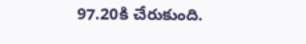97.20కి చేరుకుంది.